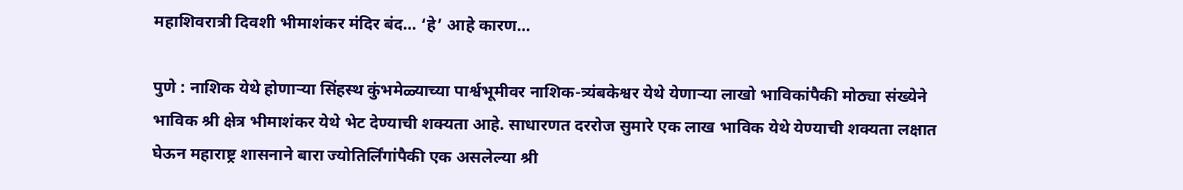महाशिवरात्री दिवशी भीमाशंकर मंदिर बंद… ‘हे’ आहे कारण…

पुणे : नाशिक येथे होणाऱ्या सिंहस्थ कुंभमेळ्याच्या पार्श्वभूमीवर नाशिक-त्र्यंबकेश्वर येथे येणाऱ्या लाखो भाविकांपैकी मोठ्या संख्येने भाविक श्री क्षेत्र भीमाशंकर येथे भेट देण्याची शक्यता आहे. साधारणत दररोज सुमारे एक लाख भाविक येथे येण्याची शक्यता लक्षात घेऊन महाराष्ट्र शासनाने बारा ज्योतिर्लिंगांपैकी एक असलेल्या श्री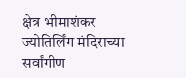क्षेत्र भीमाशंकर ज्योतिर्लिंग मंदिराच्या सर्वांगीण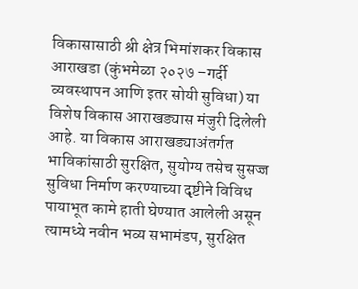विकासासाठी श्री क्षेत्र भिमांशकर विकास आराखडा (कुंभमेळा २०२७ –गर्दी व्यवस्थापन आणि इतर सोयी सुविधा) या विशेष विकास आराखड्यास मंजुरी दिलेली आहे. या विकास आराखड्याअंतर्गत भाविकांसाठी सुरक्षित, सुयोग्य तसेच सुसज्ज सुविधा निर्माण करण्याच्या दृष्टीने विविध पायाभूत कामे हाती घेण्यात आलेली असून त्यामध्ये नवीन भव्य सभामंडप, सुरक्षित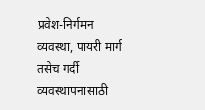प्रवेश-निर्गमन व्यवस्था, पायरी मार्ग तसेच गर्दी व्यवस्थापनासाठी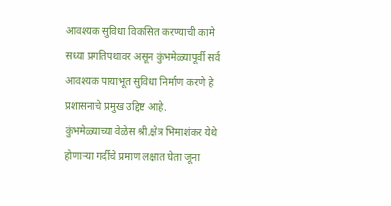आवश्यक सुविधा विकसित करण्याची कामे सध्या प्रगतिपथावर असून कुंभमेळ्यापूर्वी सर्व आवश्यक पायाभूत सुविधा निर्माण करणे हे प्रशासनाचे प्रमुख उद्दिष्ट आहे.
कुंभमेळ्याच्या वेळेस श्री.क्षेत्र भिमाशंकर येथे होणाऱ्या गर्दीचे प्रमाण लक्षात घेता जूना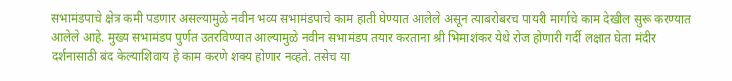सभामंडपाचे क्षेत्र कमी पडणार असल्यामुळे नवीन भव्य सभामंडपाचे काम हाती घेण्यात आलेले असून त्याबरोबरच पायरी मार्गाचे काम देखील सुरू करण्यात आलेले आहे. मुख्य सभामंडप पुर्णत उतरविण्यात आल्यामुळे नवीन सभामंडप तयार करताना श्री भिमाशंकर येथे रोज होणारी गर्दी लक्षात घेता मंदीर दर्शनासाठी बंद केल्याशिवाय हे काम करणे शक्य होणार नव्हते. तसेच या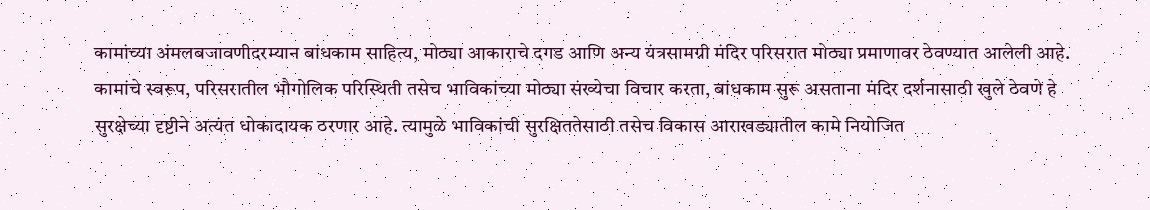कामांच्या अंमलबजावणीदरम्यान बांधकाम साहित्य, मोठ्या आकाराचे दगड आणि अन्य यंत्रसामग्री मंदिर परिसरात मोठ्या प्रमाणावर ठेवण्यात आलेली आहे.
कामांचे स्वरूप, परिसरातील भौगोलिक परिस्थिती तसेच भाविकांच्या मोठ्या संख्येचा विचार करता, बांधकाम सुरू असताना मंदिर दर्शनासाठी खुले ठेवणे हे सुरक्षेच्या दृष्टीने अत्यंत धोकादायक ठरणार आहे. त्यामुळे भाविकांची सुरक्षिततेसाठी तसेच विकास आराखड्यातील कामे नियोजित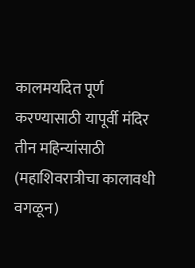कालमर्यादेत पूर्ण करण्यासाठी यापूर्वी मंदिर तीन महिन्यांसाठी (महाशिवरात्रीचा कालावधी वगळून)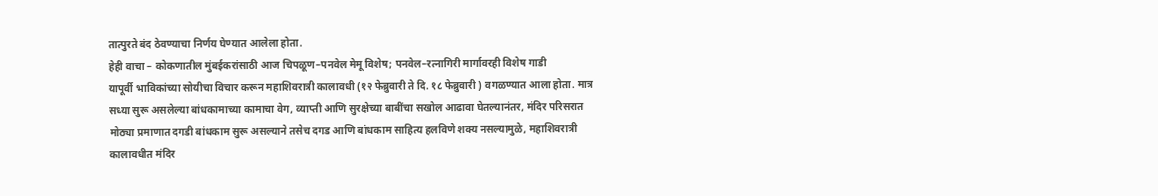तात्पुरते बंद ठेवण्याचा निर्णय घेण्यात आलेला होता.
हेही वाचा – कोकणातील मुंबईकरांसाठी आज चिपळूण–पनवेल मेमू विशेष; पनवेल–रत्नागिरी मार्गावरही विशेष गाडी
यापूर्वी भाविकांच्या सोयीचा विचार करून महाशिवरात्री कालावधी (१२ फेब्रुवारी ते दि. १८ फेब्रुवारी ) वगळण्यात आला होता. मात्र सध्या सुरू असलेल्या बांधकामाच्या कामाचा वेग, व्याप्ती आणि सुरक्षेच्या बाबींचा सखोल आढावा घेतल्यानंतर, मंदिर परिसरात मोठ्या प्रमाणात दगडी बांधकाम सुरू असल्याने तसेच दगड आणि बांधकाम साहित्य हलविणे शक्य नसल्यामुळे, महाशिवरात्री कालावधीत मंदिर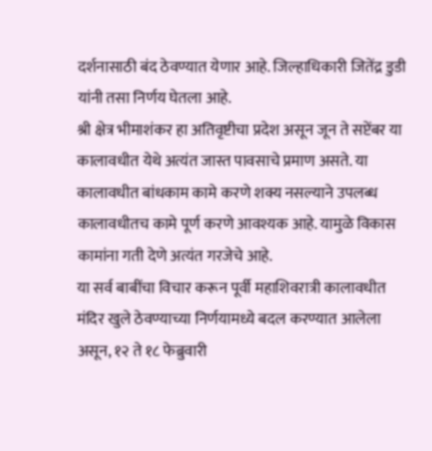दर्शनासाठी बंद ठेवण्यात येणार आहे. जिल्हाधिकारी जितेंद्र डुडी यांनी तसा निर्णय घेतला आहे.
श्री क्षेत्र भीमाशंकर हा अतिवृष्टीचा प्रदेश असून जून ते सप्टेंबर या कालावधीत येथे अत्यंत जास्त पावसाचे प्रमाण असते. या कालावधीत बांधकाम कामे करणे शक्य नसल्याने उपलब्ध कालावधीतच कामे पूर्ण करणे आवश्यक आहे. यामुळे विकास कामांना गती देणे अत्यंत गरजेचे आहे.
या सर्व बाबींचा विचार करून पूर्वी महाशिवरात्री कालावधीत मंदिर खुले ठेवण्याच्या निर्णयामध्ये बदल करण्यात आलेला असून, १२ ते १८ फेब्रुवारी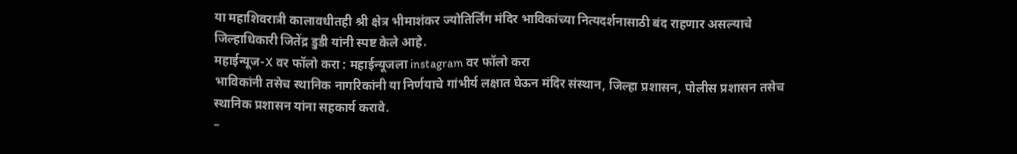या महाशिवरात्री कालावधीतही श्री क्षेत्र भीमाशंकर ज्योतिर्लिंग मंदिर भाविकांच्या नित्यदर्शनासाठी बंद राहणार असल्याचे जिल्हाधिकारी जितेंद्र डुडी यांनी स्पष्ट केले आहे.
महाईन्यूज-X वर फॉलो करा : महाईन्यूजला instagram वर फॉलो करा
भाविकांनी तसेच स्थानिक नागरिकांनी या निर्णयाचे गांभीर्य लक्षात घेऊन मंदिर संस्थान, जिल्हा प्रशासन, पोलीस प्रशासन तसेच स्थानिक प्रशासन यांना सहकार्य करावे.
–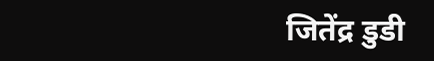जितेंद्र डुडी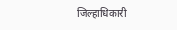जिल्हाधिकारी